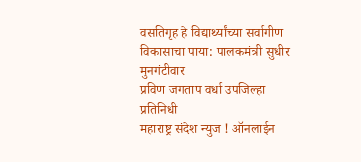वसतिगृह हे विद्यार्थ्यांच्या सर्वागीण विकासाचा पाया: पालकमंत्री सुधीर मुनगंटीवार
प्रविण जगताप वर्धा उपजिल्हा प्रतिनिधी
महाराष्ट्र संदेश न्युज ! ऑनलाईन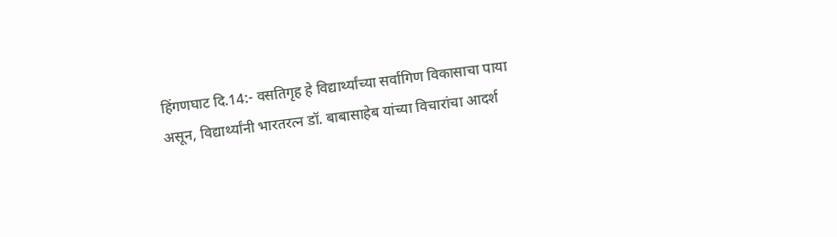हिंगणघाट दि.14:- वसतिगृह हे विद्यार्थ्यांच्या सर्वागिण विकासाचा पाया असून, विद्यार्थ्यांनी भारतरत्न डॉ. बाबासाहेब यांच्या विचारांचा आदर्श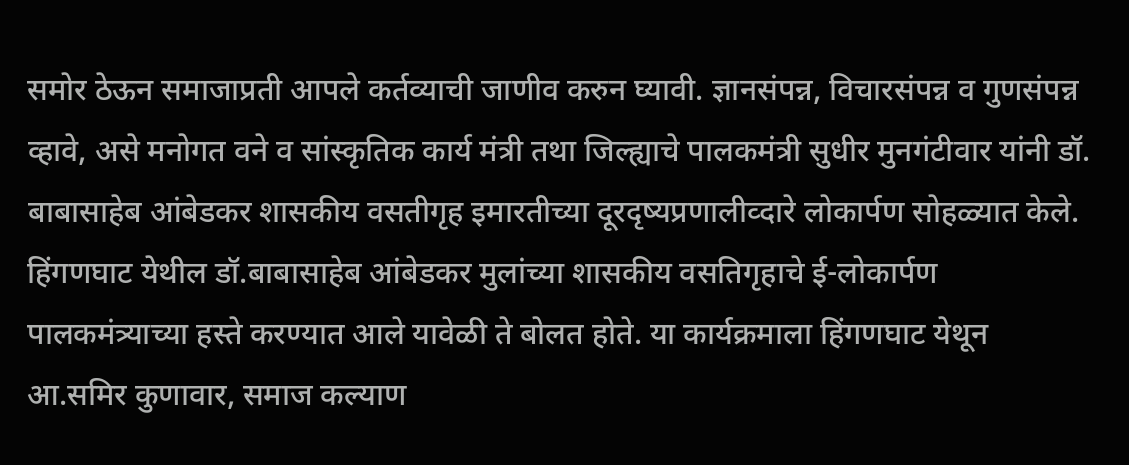समोर ठेऊन समाजाप्रती आपले कर्तव्याची जाणीव करुन घ्यावी. ज्ञानसंपन्न, विचारसंपन्न व गुणसंपन्न व्हावे, असे मनोगत वने व सांस्कृतिक कार्य मंत्री तथा जिल्ह्याचे पालकमंत्री सुधीर मुनगंटीवार यांनी डॉ. बाबासाहेब आंबेडकर शासकीय वसतीगृह इमारतीच्या दूरदृष्यप्रणालीव्दारे लोकार्पण सोहळ्यात केले.
हिंगणघाट येथील डॉ.बाबासाहेब आंबेडकर मुलांच्या शासकीय वसतिगृहाचे ई-लोकार्पण पालकमंत्र्याच्या हस्ते करण्यात आले यावेळी ते बोलत होते. या कार्यक्रमाला हिंगणघाट येथून आ.समिर कुणावार, समाज कल्याण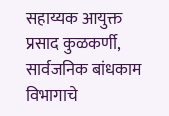सहाय्यक आयुक्त प्रसाद कुळकर्णी, सार्वजनिक बांधकाम विभागाचे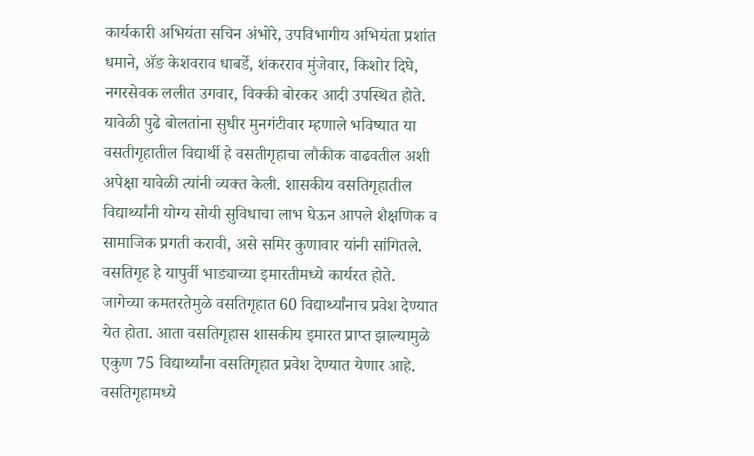कार्यकारी अभियंता सचिन अंभोरे, उपविभागीय अभियंता प्रशांत धमाने, ॲङ केशवराव धाबर्डे, शंकरराव मुंजेवार, किशोर दिघे, नगरसेवक ललीत उगवार, विक्की बोरकर आदी उपस्थित होते.
यावेळी पुढे बोलतांना सुधीर मुनगंटीवार म्हणाले भविष्यात या वसतीगृहातील विद्यार्थी हे वसतीगृहाचा लौकीक वाढवतील अशी अपेक्षा यावेळी त्यांनी व्यक्त केली. शासकीय वसतिगृहातील विद्यार्थ्यांनी योग्य सोयी सुविधाचा लाभ घेऊन आपले शैक्षणिक व सामाजिक प्रगती करावी, असे समिर कुणावार यांनी सांगितले. वसतिगृह हे यापुर्वी भाड्याच्या इमारतीमध्ये कार्यरत होते. जागेच्या कमतरतेमुळे वसतिगृहात 60 विद्यार्थ्यांनाच प्रवेश देण्यात येत होता. आता वसतिगृहास शासकीय इमारत प्राप्त झाल्यामुळे एकुण 75 विद्यार्थ्यांना वसतिगृहात प्रवेश देण्यात येणार आहे. वसतिगृहामध्ये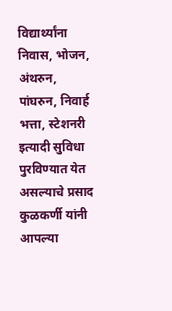विद्यार्थ्यांना निवास, भोजन, अंथरुन, पांघरुन, निवार्ह भत्ता, स्टेशनरी इत्यादी सुविधा पुरविण्यात येत असल्याचे प्रसाद कुळकर्णी यांनी आपल्या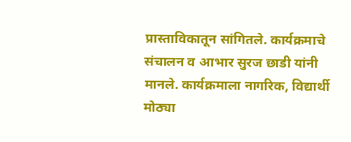प्रास्ताविकातून सांगितले. कार्यक्रमाचे संचालन व आभार सुरज छाडी यांनी मानले. कार्यक्रमाला नागरिक, विद्यार्थी मोठ्या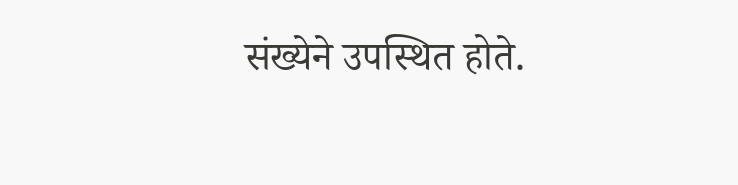संख्येने उपस्थित होते.